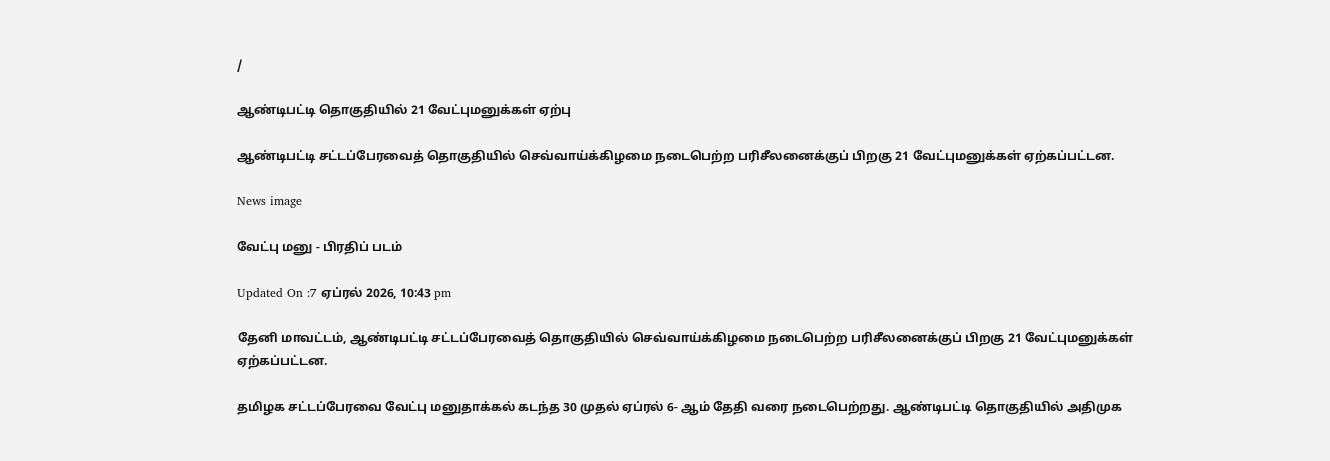/

ஆண்டிபட்டி தொகுதியில் 21 வேட்புமனுக்கள் ஏற்பு

ஆண்டிபட்டி சட்டப்பேரவைத் தொகுதியில் செவ்வாய்க்கிழமை நடைபெற்ற பரிசீலனைக்குப் பிறகு 21 வேட்புமனுக்கள் ஏற்கப்பட்டன.

News image

வேட்பு மனு - பிரதிப் படம்

Updated On :7 ஏப்ரல் 2026, 10:43 pm

தேனி மாவட்டம், ஆண்டிபட்டி சட்டப்பேரவைத் தொகுதியில் செவ்வாய்க்கிழமை நடைபெற்ற பரிசீலனைக்குப் பிறகு 21 வேட்புமனுக்கள் ஏற்கப்பட்டன.

தமிழக சட்டப்பேரவை வேட்பு மனுதாக்கல் கடந்த 30 முதல் ஏப்ரல் 6- ஆம் தேதி வரை நடைபெற்றது. ஆண்டிபட்டி தொகுதியில் அதிமுக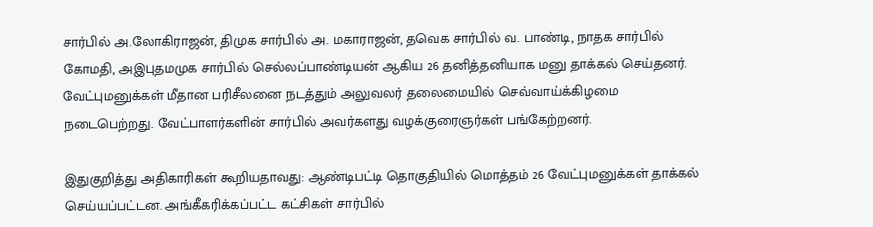சார்பில் அ.லோகிராஜன், திமுக சார்பில் அ. மகாராஜன், தவெக சார்பில் வ. பாண்டி, நாதக சார்பில் கோமதி, அஇபுதமமுக சார்பில் செல்லப்பாண்டியன் ஆகிய 26 தனித்தனியாக மனு தாக்கல் செய்தனர். வேட்புமனுக்கள் மீதான பரிசீலனை நடத்தும் அலுவலர் தலைமையில் செவ்வாய்க்கிழமை நடைபெற்றது. வேட்பாளர்களின் சார்பில் அவர்களது வழக்குரைஞர்கள் பங்கேற்றனர்.

இதுகுறித்து அதிகாரிகள் கூறியதாவது: ஆண்டிபட்டி தொகுதியில் மொத்தம் 26 வேட்புமனுக்கள் தாக்கல் செய்யப்பட்டன. அங்கீகரிக்கப்பட்ட கட்சிகள் சார்பில்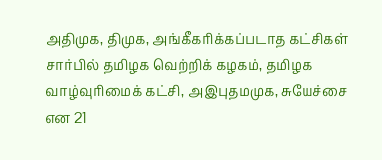அதிமுக, திமுக, அங்கீகரிக்கப்படாத கட்சிகள் சார்பில் தமிழக வெற்றிக் கழகம், தமிழக வாழ்வுரிமைக் கட்சி, அஇபுதமமுக, சுயேச்சை என 21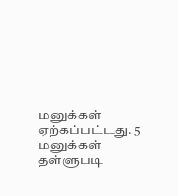மனுக்கள் ஏற்கப்பட்டது. 5 மனுக்கள் தள்ளுபடி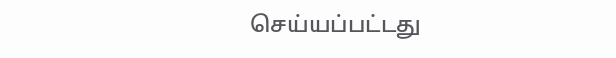செய்யப்பட்டது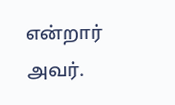என்றார் அவர்.